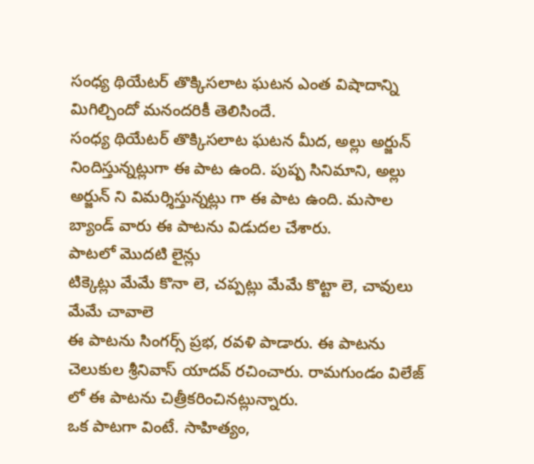సంధ్య థియేటర్ తొక్కిసలాట ఘటన ఎంత విషాదాన్ని మిగిల్చిందో మనందరికీ తెలిసిందే.
సంధ్య థియేటర్ తొక్కిసలాట ఘటన మీద, అల్లు అర్జున్ నిందిస్తున్నట్లుగా ఈ పాట ఉంది. పుష్ప సినిమాని, అల్లు అర్జున్ ని విమర్శిస్తున్నట్లు గా ఈ పాట ఉంది. మసాల బ్యాండ్ వారు ఈ పాటను విడుదల చేశారు.
పాటలో మొదటి లైన్లు
టిక్కెట్లు మేమే కొనా లె, చప్పట్లు మేమే కొట్టా లె, చావులు మేమే చావాలె
ఈ పాటను సింగర్స్ ప్రభ, రవళి పాడారు. ఈ పాటను చెలుకుల శ్రీనివాస్ యాదవ్ రచించారు. రామగుండం విలేజ్ లో ఈ పాటను చిత్రీకరించినట్లున్నారు.
ఒక పాటగా వింటే. సాహిత్యం,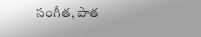సంగీత, పాత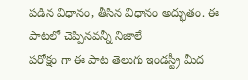పడిన విధానం, తీసిన విధానం అద్భుతం. ఈ పాటలో చెప్పినవన్నీ నిజాలే
పరోక్షం గా ఈ పాట తెలుగు ఇండస్ట్రీ మీద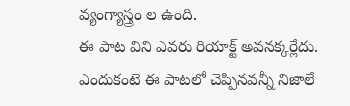వ్యంగ్యాస్త్రం ల ఉంది.
ఈ పాట విని ఎవరు రియాక్ట్ అవనక్కర్లేదు. ఎందుకంటె ఈ పాటలో చెప్పినవన్నీ నిజాలే